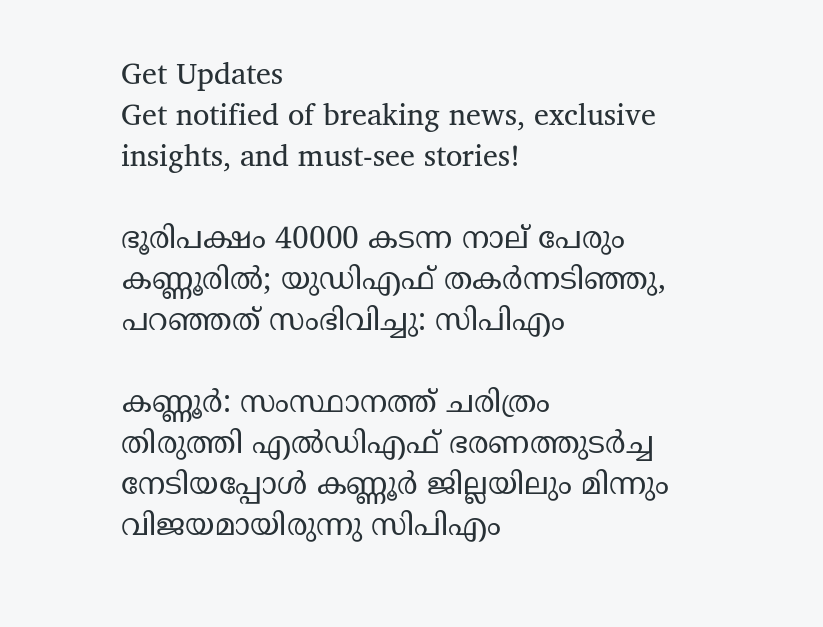Get Updates
Get notified of breaking news, exclusive insights, and must-see stories!

ഭൂരിപക്ഷം 40000 കടന്ന നാല് പേരും കണ്ണൂരില്‍; യുഡിഎഫ് തകര്‍ന്നടിഞ്ഞു, പറഞ്ഞത് സംഭിവിച്ചു: സിപിഎം

കണ്ണൂര്‍: സംസ്ഥാനത്ത് ചരിത്രം തിരുത്തി എല്‍ഡിഎഫ് ഭരണത്തുടര്‍ച്ച നേടിയപ്പോള്‍ കണ്ണൂര്‍ ജില്ലയിലും മിന്നും വിജയമായിരുന്നു സിപിഎം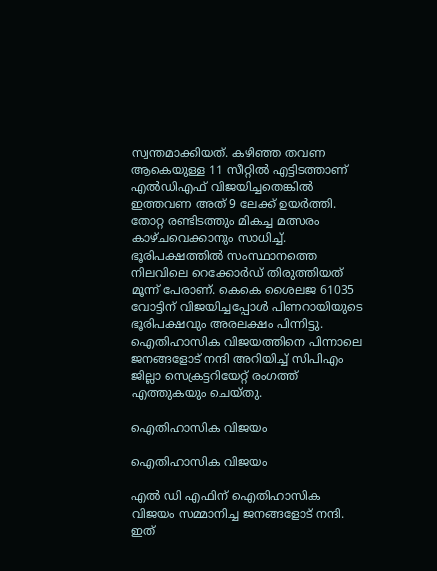സ്വന്തമാക്കിയത്. കഴിഞ്ഞ തവണ ആകെയുള്ള 11 സീറ്റില്‍ എട്ടിടത്താണ് എല്‍ഡിഎഫ് വിജയിച്ചതെങ്കില്‍ ഇത്തവണ അത് 9 ലേക്ക് ഉയര്‍ത്തി. തോറ്റ രണ്ടിടത്തും മികച്ച മത്സരം കാഴ്ചവെക്കാനും സാധിച്ച്. ഭൂരിപക്ഷത്തില്‍ സംസ്ഥാനത്തെ നിലവിലെ റെക്കോര്‍ഡ് തിരുത്തിയത് മൂന്ന് പേരാണ്. കെകെ ശൈലജ 61035 വോട്ടിന് വിജയിച്ചപ്പോള്‍ പിണറായിയുടെ ഭൂരിപക്ഷവും അരലക്ഷം പിന്നിട്ടു. ഐതിഹാസിക വിജയത്തിനെ പിന്നാലെ ജനങ്ങളോട് നന്ദി അറിയിച്ച് സിപിഎം ജില്ലാ സെക്രട്ടറിയേറ്റ് രംഗത്ത് എത്തുകയും ചെയ്തു.

ഐതിഹാസിക വിജയം

ഐതിഹാസിക വിജയം

എല്‍ ഡി എഫിന് ഐതിഹാസിക വിജയം സമ്മാനിച്ച ജനങ്ങളോട് നന്ദി. ഇത്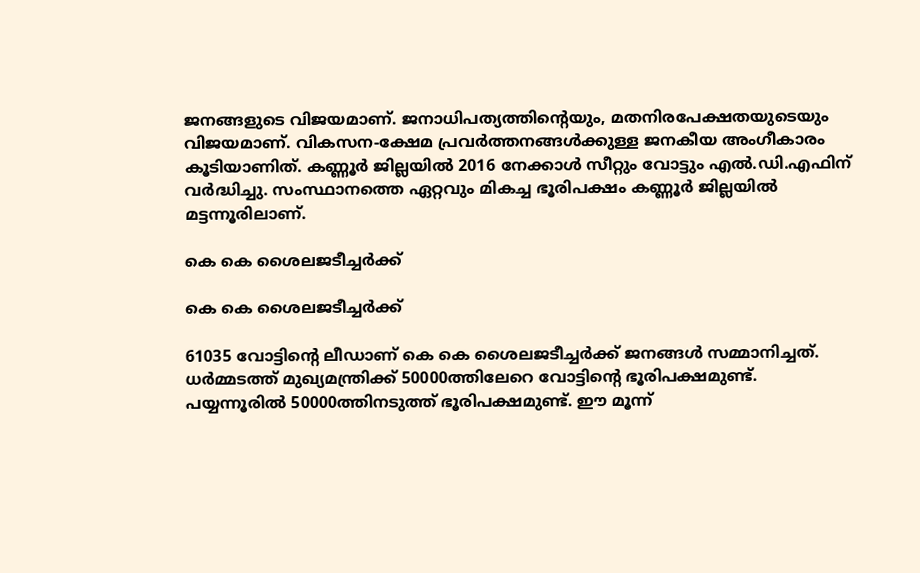ജനങ്ങളുടെ വിജയമാണ്. ജനാധിപത്യത്തിന്‍റെയും, മതനിരപേക്ഷതയുടെയും വിജയമാണ്. വികസന-ക്ഷേമ പ്രവര്‍ത്തനങ്ങള്‍ക്കുള്ള ജനകീയ അംഗീകാരം കൂടിയാണിത്. കണ്ണൂര്‍ ജില്ലയില്‍ 2016 നേക്കാള്‍ സീറ്റും വോട്ടും എല്‍.ഡി.എഫിന് വര്‍ദ്ധിച്ചു. സംസ്ഥാനത്തെ ഏറ്റവും മികച്ച ഭൂരിപക്ഷം കണ്ണൂര്‍ ജില്ലയില്‍ മട്ടന്നൂരിലാണ്.

കെ കെ ശൈലജടീച്ചര്‍ക്ക്

കെ കെ ശൈലജടീച്ചര്‍ക്ക്

61035 വോട്ടിന്‍റെ ലീഡാണ് കെ കെ ശൈലജടീച്ചര്‍ക്ക് ജനങ്ങള്‍ സമ്മാനിച്ചത്. ധര്‍മ്മടത്ത് മുഖ്യമന്ത്രിക്ക് 50000ത്തിലേറെ വോട്ടിന്‍റെ ഭൂരിപക്ഷമുണ്ട്. പയ്യന്നൂരില്‍ 50000ത്തിനടുത്ത് ഭൂരിപക്ഷമുണ്ട്. ഈ മൂന്ന്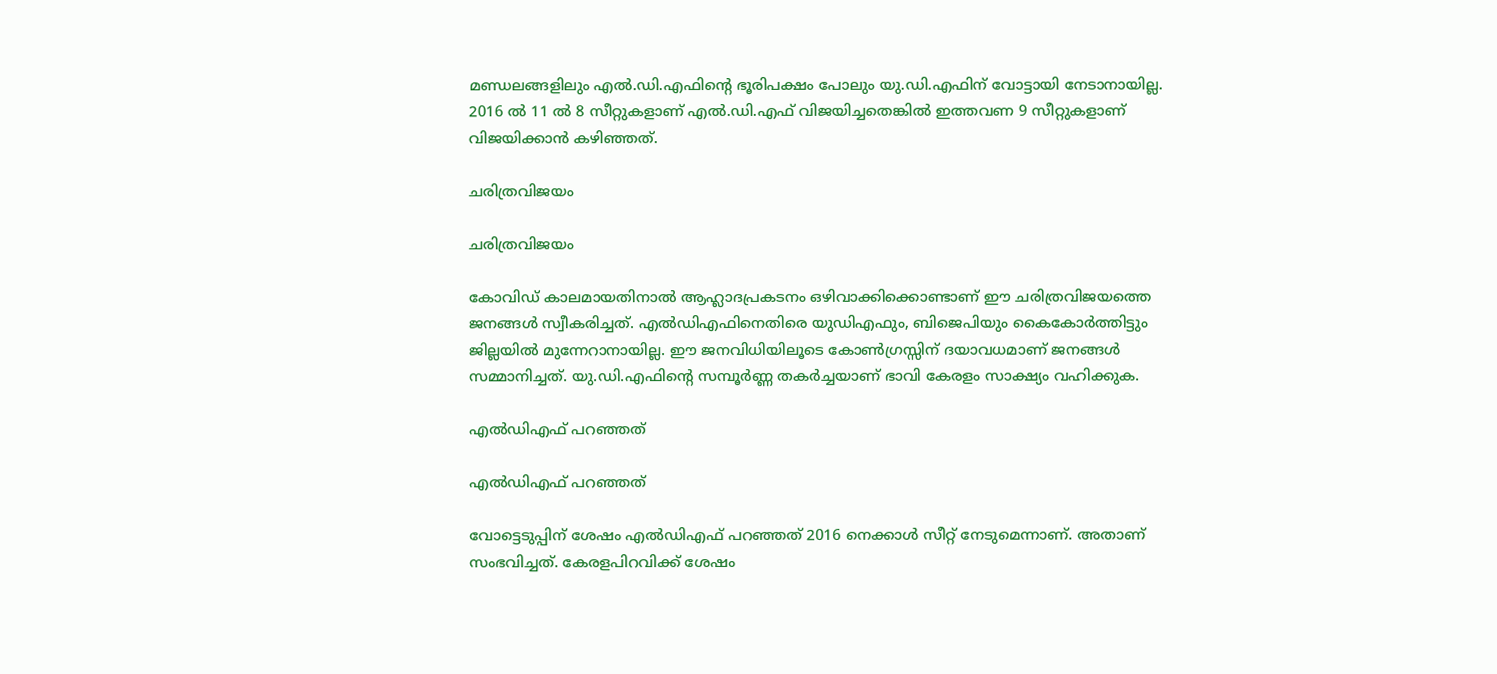മണ്ഡലങ്ങളിലും എല്‍.ഡി.എഫിന്‍റെ ഭൂരിപക്ഷം പോലും യു.ഡി.എഫിന് വോട്ടായി നേടാനായില്ല. 2016 ല്‍ 11 ല്‍ 8 സീറ്റുകളാണ് എല്‍.ഡി.എഫ് വിജയിച്ചതെങ്കില്‍ ഇത്തവണ 9 സീറ്റുകളാണ് വിജയിക്കാന്‍ കഴിഞ്ഞത്.

ചരിത്രവിജയം

ചരിത്രവിജയം

കോവിഡ് കാലമായതിനാല്‍ ആഹ്ലാദപ്രകടനം ഒഴിവാക്കിക്കൊണ്ടാണ് ഈ ചരിത്രവിജയത്തെ ജനങ്ങള്‍ സ്വീകരിച്ചത്. എല്‍ഡിഎഫിനെതിരെ യുഡിഎഫും, ബിജെപിയും കൈകോര്‍ത്തിട്ടും ജില്ലയില്‍ മുന്നേറാനായില്ല. ഈ ജനവിധിയിലൂടെ കോണ്‍ഗ്രസ്സിന് ദയാവധമാണ് ജനങ്ങള്‍ സമ്മാനിച്ചത്. യു.ഡി.എഫിന്‍റെ സമ്പൂര്‍ണ്ണ തകര്‍ച്ചയാണ് ഭാവി കേരളം സാക്ഷ്യം വഹിക്കുക.

എല്‍ഡിഎഫ് പറഞ്ഞത്

എല്‍ഡിഎഫ് പറഞ്ഞത്

വോട്ടെടുപ്പിന് ശേഷം എല്‍ഡിഎഫ് പറഞ്ഞത് 2016 നെക്കാള്‍ സീറ്റ് നേടുമെന്നാണ്. അതാണ് സംഭവിച്ചത്. കേരളപിറവിക്ക് ശേഷം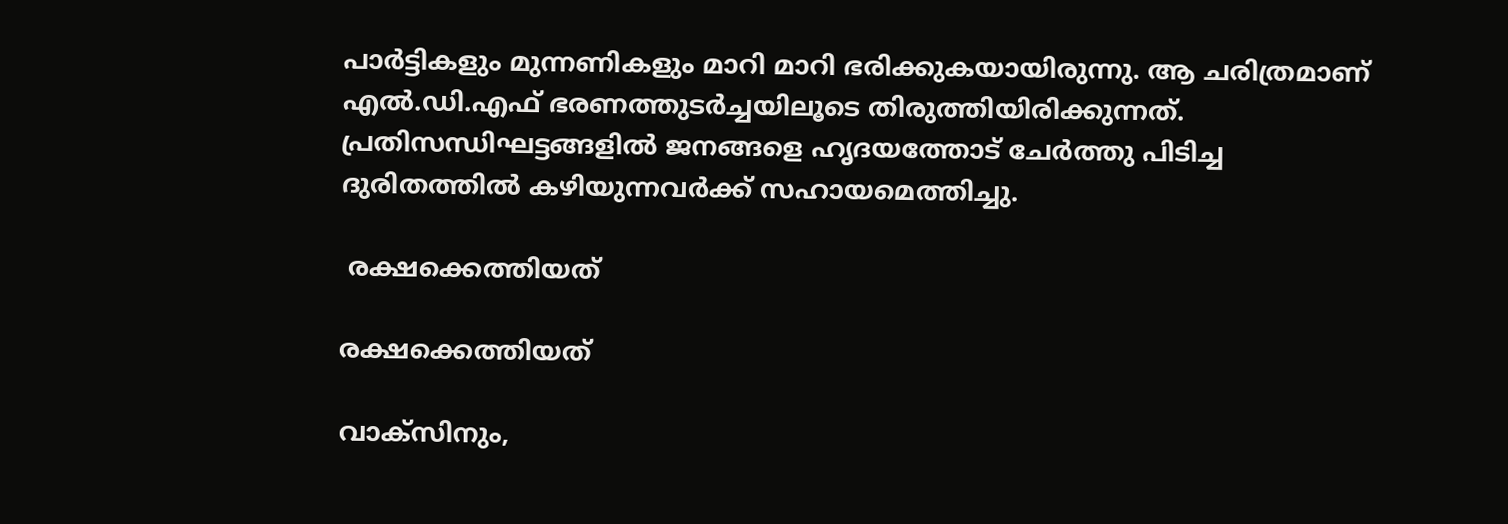പാര്‍ട്ടികളും മുന്നണികളും മാറി മാറി ഭരിക്കുകയായിരുന്നു. ആ ചരിത്രമാണ് എല്‍.ഡി.എഫ് ഭരണത്തുടര്‍ച്ചയിലൂടെ തിരുത്തിയിരിക്കുന്നത്. പ്രതിസന്ധിഘട്ടങ്ങളില്‍ ജനങ്ങളെ ഹൃദയത്തോട് ചേര്‍ത്തു പിടിച്ച ദുരിതത്തില്‍ കഴിയുന്നവര്‍ക്ക് സഹായമെത്തിച്ചു.

 രക്ഷക്കെത്തിയത്

രക്ഷക്കെത്തിയത്

വാക്സിനും,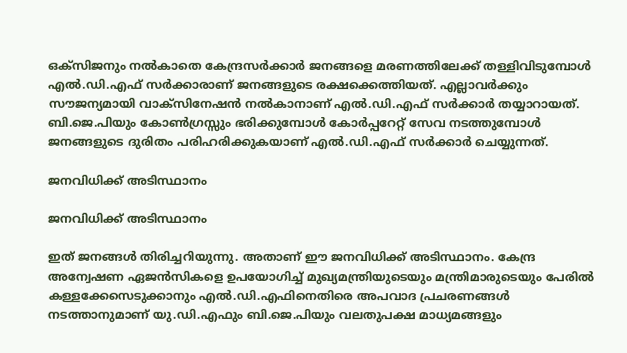ഒക്സിജനും നല്‍കാതെ കേന്ദ്രസര്‍ക്കാര്‍ ജനങ്ങളെ മരണത്തിലേക്ക് തള്ളിവിടുമ്പോള്‍ എല്‍.ഡി.എഫ് സര്‍ക്കാരാണ് ജനങ്ങളുടെ രക്ഷക്കെത്തിയത്. എല്ലാവര്‍ക്കും സൗജന്യമായി വാക്സിനേഷന്‍ നല്‍കാനാണ് എല്‍.ഡി.എഫ് സര്‍ക്കാര്‍ തയ്യാറായത്. ബി.ജെ.പിയും കോണ്‍ഗ്രസ്സും ഭരിക്കുമ്പോള്‍ കോര്‍പ്പറേറ്റ് സേവ നടത്തുമ്പോള്‍ ജനങ്ങളുടെ ദുരിതം പരിഹരിക്കുകയാണ് എല്‍.ഡി.എഫ് സര്‍ക്കാര്‍ ചെയ്യുന്നത്.

ജനവിധിക്ക് അടിസ്ഥാനം

ജനവിധിക്ക് അടിസ്ഥാനം

ഇത് ജനങ്ങള്‍ തിരിച്ചറിയുന്നു. അതാണ് ഈ ജനവിധിക്ക് അടിസ്ഥാനം. കേന്ദ്ര അന്വേഷണ ഏജന്‍സികളെ ഉപയോഗിച്ച് മുഖ്യമന്ത്രിയുടെയും മന്ത്രിമാരുടെയും പേരില്‍ കള്ളക്കേസെടുക്കാനും എല്‍.ഡി.എഫിനെതിരെ അപവാദ പ്രചരണങ്ങള്‍ നടത്താനുമാണ് യു.ഡി.എഫും ബി.ജെ.പിയും വലതുപക്ഷ മാധ്യമങ്ങളും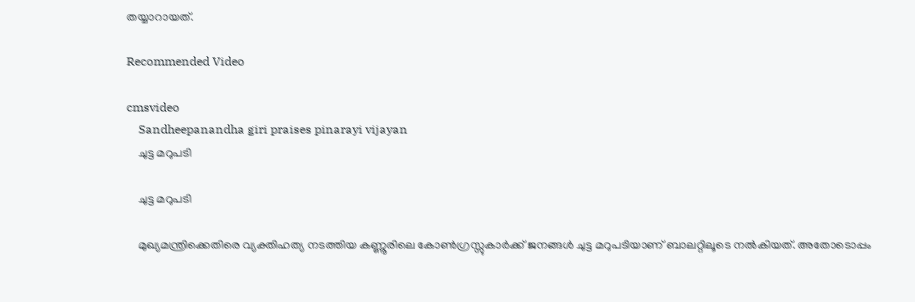തയ്യാറായത്.

Recommended Video

cmsvideo
    Sandheepanandha giri praises pinarayi vijayan
    ചുട്ട മറുപടി

    ചുട്ട മറുപടി

    മുഖ്യമന്ത്രിക്കെതിരെ വ്യക്തിഹത്യ നടത്തിയ കണ്ണൂരിലെ കോണ്‍ഗ്രസ്സുകാര്‍ക്ക് ജനങ്ങള്‍ ചുട്ട മറുപടിയാണ് ബാലറ്റിലൂടെ നല്‍കിയത്. അതോടൊപ്പം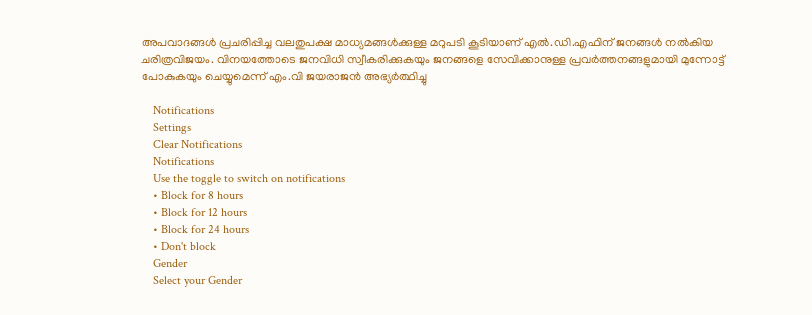അപവാദങ്ങള്‍ പ്രചരിപ്പിച്ച വലതുപക്ഷ മാധ്യമങ്ങള്‍ക്കുള്ള മറുപടി കൂടിയാണ് എല്‍.ഡി.എഫിന് ജനങ്ങള്‍ നല്‍കിയ ചരിത്രവിജയം. വിനയത്തോടെ ജനവിധി സ്വീകരിക്കുകയും ജനങ്ങളെ സേവിക്കാനുള്ള പ്രവര്‍ത്തനങ്ങളുമായി മുന്നോട്ട് പോകുകയും ചെയ്യുമെന്ന് എം.വി ജയരാജന്‍ അഭ്യര്‍ത്ഥിച്ചു

    Notifications
    Settings
    Clear Notifications
    Notifications
    Use the toggle to switch on notifications
    • Block for 8 hours
    • Block for 12 hours
    • Block for 24 hours
    • Don't block
    Gender
    Select your Gender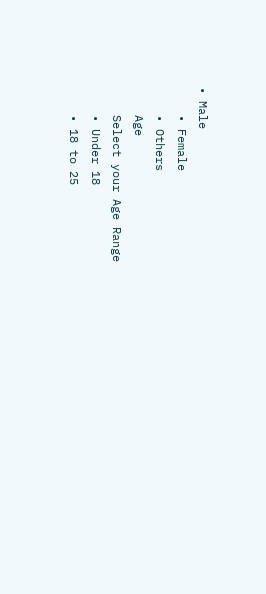• Male
    • Female
    • Others
    Age
    Select your Age Range
    • Under 18
    • 18 to 25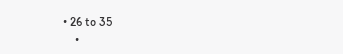• 26 to 35
    •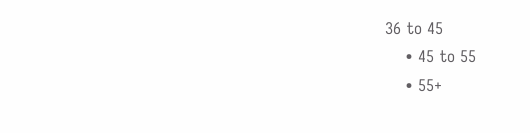36 to 45
    • 45 to 55
    • 55+